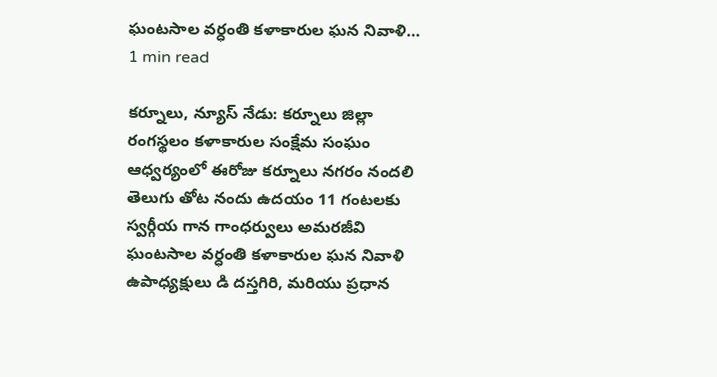ఘంటసాల వర్ధంతి కళాకారుల ఘన నివాళి…
1 min read

కర్నూలు, న్యూస్ నేడు: కర్నూలు జిల్లా రంగస్థలం కళాకారుల సంక్షేమ సంఘం ఆధ్వర్యంలో ఈరోజు కర్నూలు నగరం నందలి తెలుగు తోట నందు ఉదయం 11 గంటలకు స్వర్గీయ గాన గాంధర్వులు అమరజీవి ఘంటసాల వర్ధంతి కళాకారుల ఘన నివాళి ఉపాధ్యక్షులు డి దస్తగిరి, మరియు ప్రధాన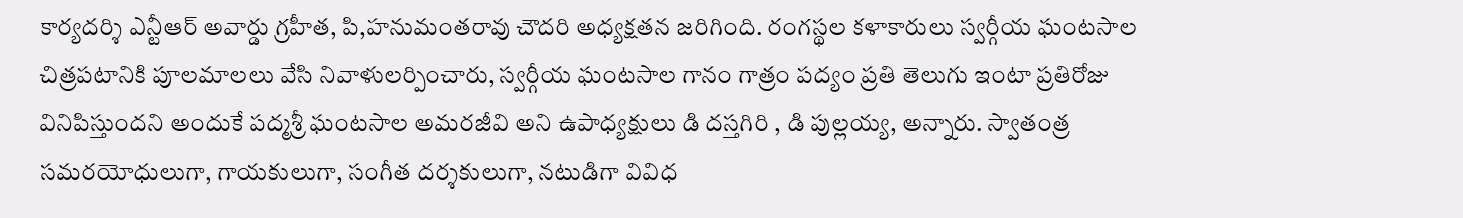కార్యదర్శి ఎన్టీఆర్ అవార్డు గ్రహీత, పి,హనుమంతరావు చౌదరి అధ్యక్షతన జరిగింది. రంగస్థల కళాకారులు స్వర్గీయ ఘంటసాల చిత్రపటానికి పూలమాలలు వేసి నివాళులర్పించారు, స్వర్గీయ ఘంటసాల గానం గాత్రం పద్యం ప్రతి తెలుగు ఇంటా ప్రతిరోజు వినిపిస్తుందని అందుకే పద్మశ్రీ ఘంటసాల అమరజీవి అని ఉపాధ్యక్షులు డి దస్తగిరి , డి పుల్లయ్య, అన్నారు. స్వాతంత్ర సమరయోధులుగా, గాయకులుగా, సంగీత దర్శకులుగా, నటుడిగా వివిధ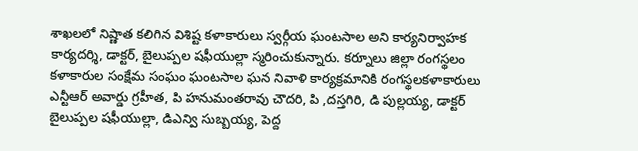శాఖలలో నిష్ణాత కలిగిన విశిష్ట కళాకారులు స్వర్గీయ ఘంటసాల అని కార్యనిర్వాహక కార్యదర్శి, డాక్టర్, బైలుప్పల షఫీయుల్లా స్మరించుకున్నారు. కర్నూలు జిల్లా రంగస్థలం కళాకారుల సంక్షేమ సంఘం ఘంటసాల ఘన నివాళి కార్యక్రమానికి రంగస్థలకళాకారులు ఎన్టీఆర్ అవార్డు గ్రహీత, పి హనుమంతరావు చౌదరి, పి ,దస్తగిరి, డి పుల్లయ్య, డాక్టర్ బైలుప్పల షఫీయుల్లా, డిఎన్వి సుబ్బయ్య, పెద్ద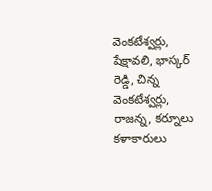వెంకటేశ్వర్లు, షేక్షావలి, భాస్కర్ రెడ్డి, చిన్న వెంకటేశ్వర్లు, రాజన్న, కర్నూలు కళాకారులు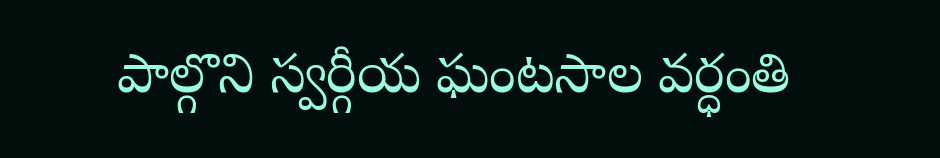పాల్గొని స్వర్గీయ ఘంటసాల వర్ధంతి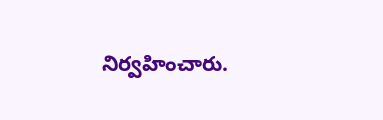నిర్వహించారు.